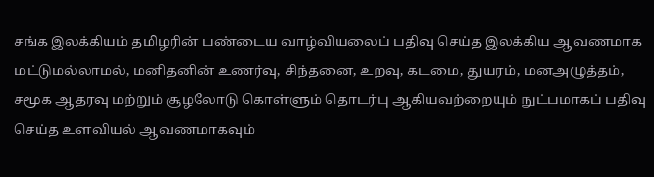சங்க இலக்கியம் தமிழரின் பண்டைய வாழ்வியலைப் பதிவு செய்த இலக்கிய ஆவணமாக மட்டுமல்லாமல், மனிதனின் உணர்வு, சிந்தனை, உறவு, கடமை, துயரம், மனஅழுத்தம், சமூக ஆதரவு மற்றும் சூழலோடு கொள்ளும் தொடர்பு ஆகியவற்றையும் நுட்பமாகப் பதிவு செய்த உளவியல் ஆவணமாகவும்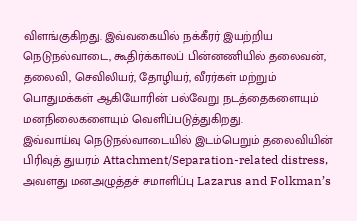விளங்குகிறது. இவ்வகையில் நக்கீரர் இயற்றிய நெடுநல்வாடை, கூதிர்க்காலப் பின்னணியில் தலைவன், தலைவி, செவிலியர், தோழியர், வீரர்கள் மற்றும் பொதுமக்கள் ஆகியோரின் பல்வேறு நடத்தைகளையும் மனநிலைகளையும் வெளிப்படுத்துகிறது.
இவ்வாய்வு நெடுநல்வாடையில் இடம்பெறும் தலைவியின் பிரிவுத் துயரம் Attachment/Separation-related distress, அவளது மனஅழுத்தச் சமாளிப்பு Lazarus and Folkman’s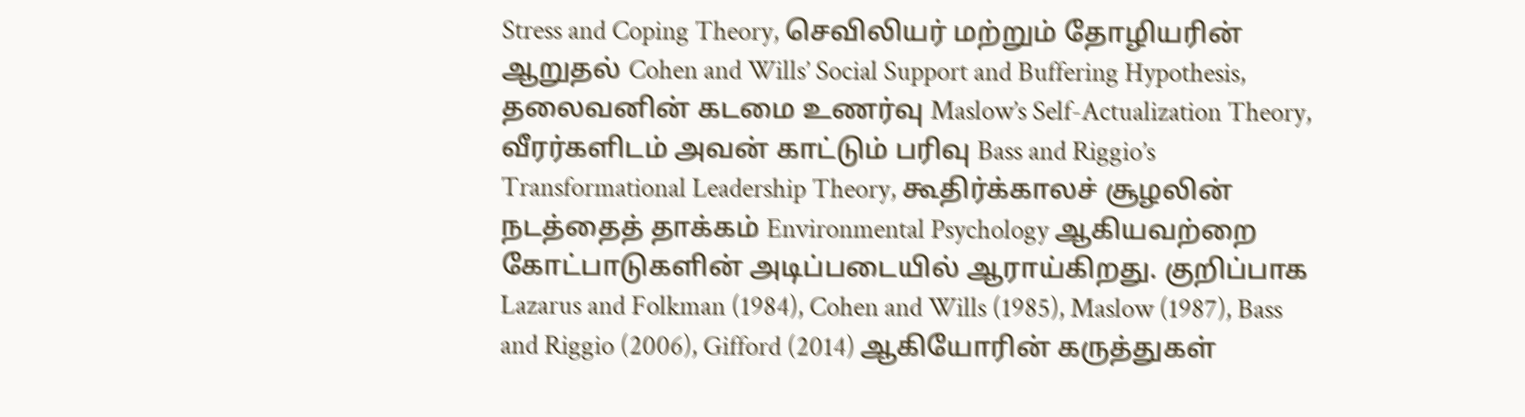Stress and Coping Theory, செவிலியர் மற்றும் தோழியரின் ஆறுதல் Cohen and Wills’ Social Support and Buffering Hypothesis, தலைவனின் கடமை உணர்வு Maslow’s Self-Actualization Theory, வீரர்களிடம் அவன் காட்டும் பரிவு Bass and Riggio’s Transformational Leadership Theory, கூதிர்க்காலச் சூழலின் நடத்தைத் தாக்கம் Environmental Psychology ஆகியவற்றை கோட்பாடுகளின் அடிப்படையில் ஆராய்கிறது. குறிப்பாக Lazarus and Folkman (1984), Cohen and Wills (1985), Maslow (1987), Bass and Riggio (2006), Gifford (2014) ஆகியோரின் கருத்துகள்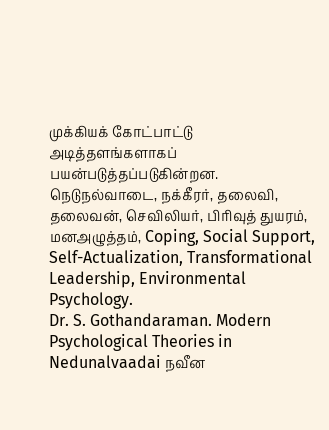முக்கியக் கோட்பாட்டு அடித்தளங்களாகப் பயன்படுத்தப்படுகின்றன.
நெடுநல்வாடை, நக்கீரர், தலைவி, தலைவன், செவிலியர், பிரிவுத் துயரம், மனஅழுத்தம், Coping, Social Support, Self-Actualization, Transformational Leadership, Environmental Psychology.
Dr. S. Gothandaraman. Modern Psychological Theories in Nedunalvaadai நவீன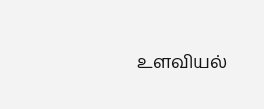உளவியல்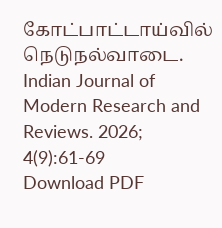கோட்பாட்டாய்வில் நெடுநல்வாடை. Indian Journal of Modern Research and Reviews. 2026; 4(9):61-69
Download PDF